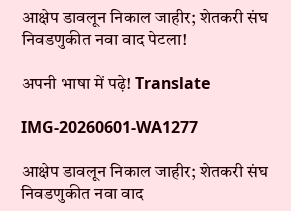आक्षेप डावलून निकाल जाहीर; शेतकरी संघ निवडणुकीत नवा वाद पेटला!

अपनी भाषा में पढ़े! Translate

IMG-20260601-WA1277

आक्षेप डावलून निकाल जाहीर; शेतकरी संघ निवडणुकीत नवा वाद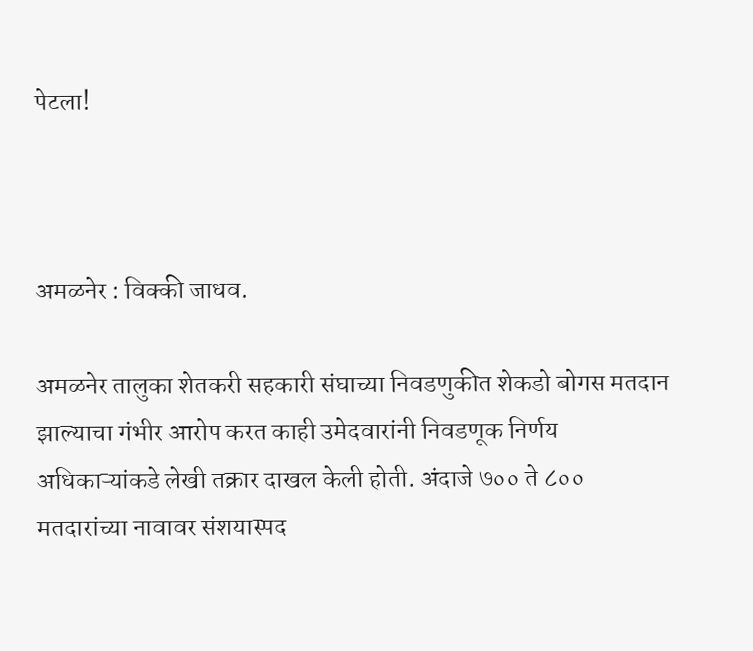पेटला!



अमळनेर : विक्की जाधव.

अमळनेर तालुका शेतकरी सहकारी संघाच्या निवडणुकीत शेकडो बोगस मतदान झाल्याचा गंभीर आरोप करत काही उमेदवारांनी निवडणूक निर्णय अधिकाऱ्यांकडे लेखी तक्रार दाखल केली होती. अंदाजे ७०० ते ८०० मतदारांच्या नावावर संशयास्पद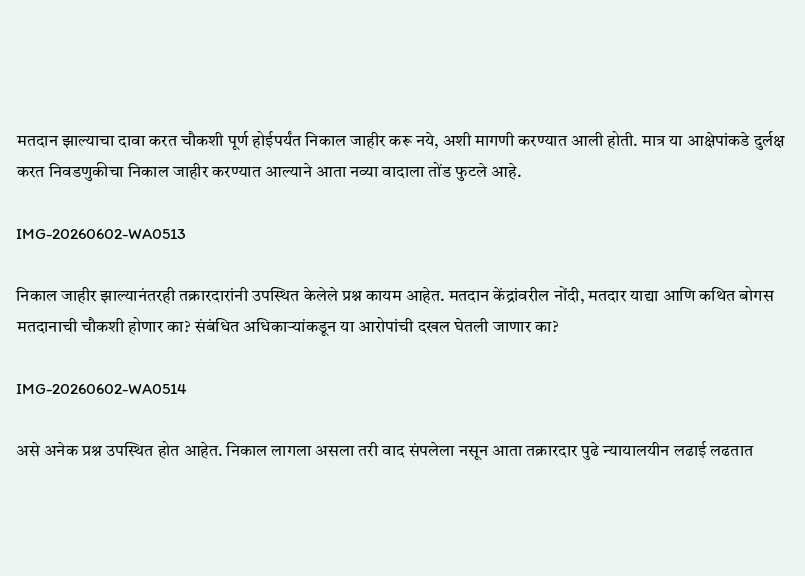मतदान झाल्याचा दावा करत चौकशी पूर्ण होईपर्यंत निकाल जाहीर करू नये, अशी मागणी करण्यात आली होती. मात्र या आक्षेपांकडे दुर्लक्ष करत निवडणुकीचा निकाल जाहीर करण्यात आल्याने आता नव्या वादाला तोंड फुटले आहे.

IMG-20260602-WA0513

निकाल जाहीर झाल्यानंतरही तक्रारदारांनी उपस्थित केलेले प्रश्न कायम आहेत. मतदान केंद्रांवरील नोंदी, मतदार याद्या आणि कथित बोगस मतदानाची चौकशी होणार का? संबंधित अधिकाऱ्यांकडून या आरोपांची दखल घेतली जाणार का?

IMG-20260602-WA0514

असे अनेक प्रश्न उपस्थित होत आहेत. निकाल लागला असला तरी वाद संपलेला नसून आता तक्रारदार पुढे न्यायालयीन लढाई लढतात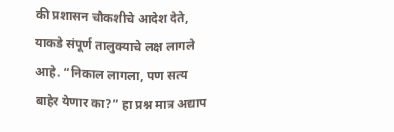की प्रशासन चौकशीचे आदेश देते, याकडे संपूर्ण तालुक्याचे लक्ष लागले आहे. “निकाल लागला, पण सत्य बाहेर येणार का?” हा प्रश्न मात्र अद्याप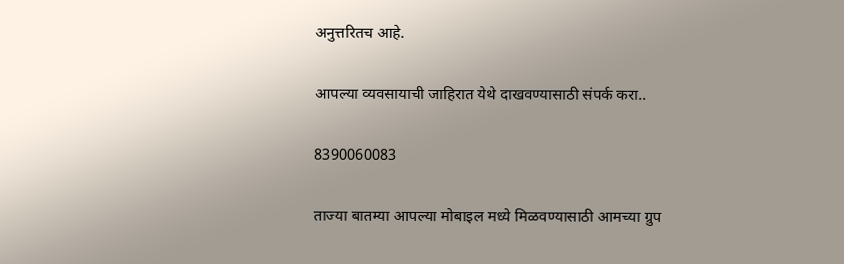अनुत्तरितच आहे.

आपल्या व्यवसायाची जाहिरात येथे दाखवण्यासाठी संपर्क करा..

8390060083

ताज्या बातम्या आपल्या मोबाइल मध्ये मिळवण्यासाठी आमच्या ग्रुप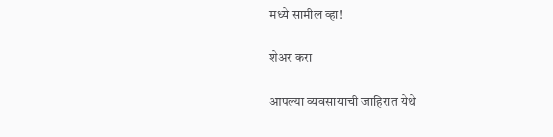मध्ये सामील व्हा!

शेअर करा

आपल्या व्यवसायाची जाहिरात येथे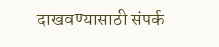दाखवण्यासाठी संपर्क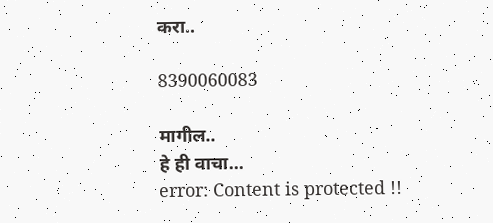करा..

8390060083

मागील..
हे ही वाचा...
error: Content is protected !!